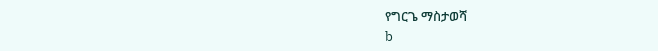የግርጌ ማስታወሻ
b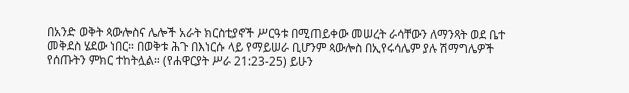በአንድ ወቅት ጳውሎስና ሌሎች አራት ክርስቲያኖች ሥርዓቱ በሚጠይቀው መሠረት ራሳቸውን ለማንጻት ወደ ቤተ መቅደስ ሄደው ነበር። በወቅቱ ሕጉ በእነርሱ ላይ የማይሠራ ቢሆንም ጳውሎስ በኢየሩሳሌም ያሉ ሽማግሌዎች የሰጡትን ምክር ተከትሏል። (የሐዋርያት ሥራ 21:23-25) ይሁን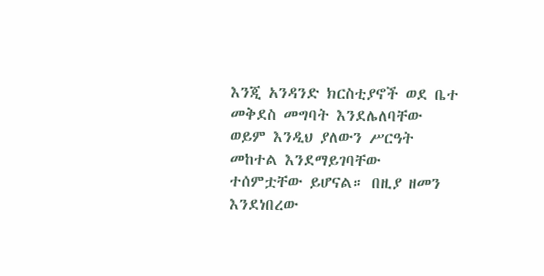እንጂ አንዳንድ ክርስቲያኖች ወደ ቤተ መቅደስ መግባት እንደሌለባቸው ወይም እንዲህ ያለውን ሥርዓት መከተል እንደማይገባቸው ተሰምቷቸው ይሆናል። በዚያ ዘመን እንደነበረው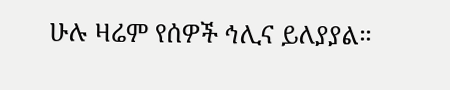ሁሉ ዛሬም የሰዎች ኅሊና ይለያያል።